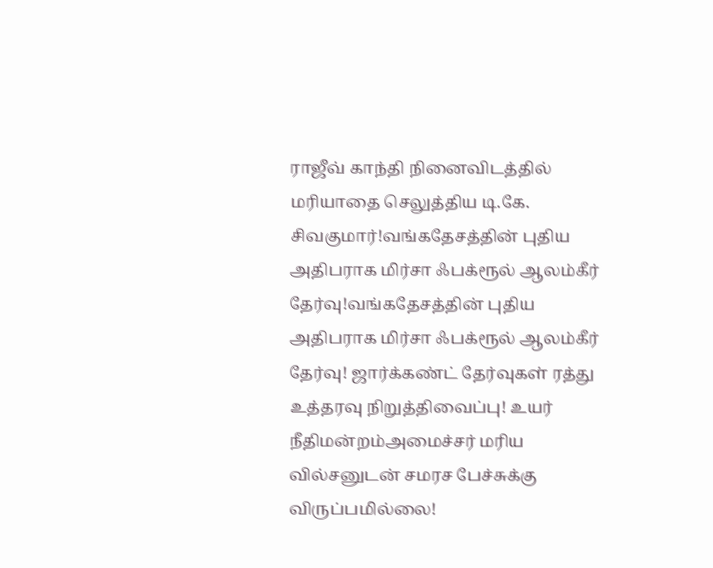ராஜீவ் காந்தி நினைவிடத்தில் மரியாதை செலுத்திய டி.கே. சிவகுமார்!வங்கதேசத்தின் புதிய அதிபராக மிர்சா ஃபக்ரூல் ஆலம்கீர் தேர்வு!வங்கதேசத்தின் புதிய அதிபராக மிர்சா ஃபக்ரூல் ஆலம்கீர் தேர்வு! ஜார்க்கண்ட் தேர்வுகள் ரத்து உத்தரவு நிறுத்திவைப்பு! உயர் நீதிமன்றம்அமைச்சர் மரிய வில்சனுடன் சமரச பேச்சுக்கு விருப்பமில்லை!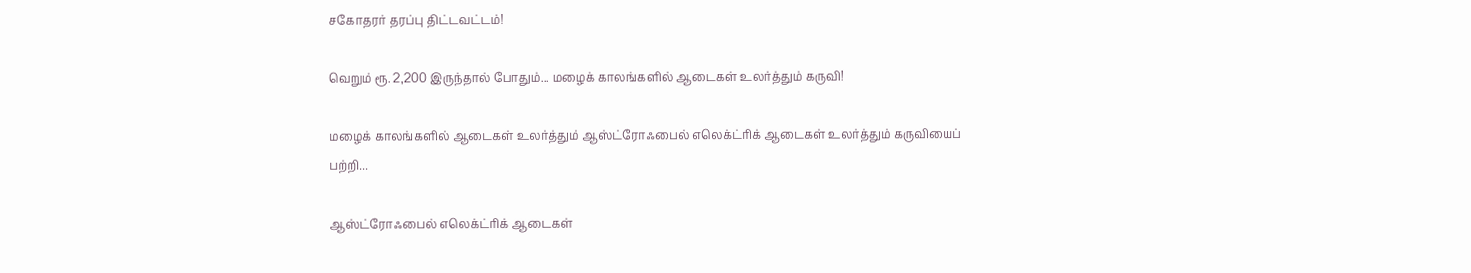சகோதரர் தரப்பு திட்டவட்டம்!

வெறும் ரூ. 2,200 இருந்தால் போதும்... மழைக் காலங்களில் ஆடைகள் உலர்த்தும் கருவி!

மழைக் காலங்களில் ஆடைகள் உலர்த்தும் ஆஸ்ட்ரோஃபைல் எலெக்ட்ரிக் ஆடைகள் உலர்த்தும் கருவியைப் பற்றி...

ஆஸ்ட்ரோஃபைல் எலெக்ட்ரிக் ஆடைகள்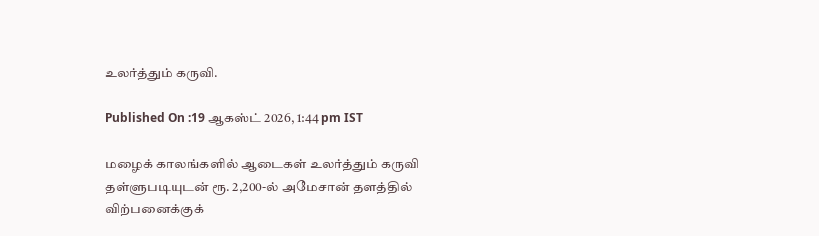உலர்த்தும் கருவி.

Published On :19 ஆகஸ்ட் 2026, 1:44 pm IST

மழைக் காலங்களில் ஆடைகள் உலர்த்தும் கருவி தள்ளுபடியுடன் ரூ. 2,200-ல் அமேசான் தளத்தில் விற்பனைக்குக்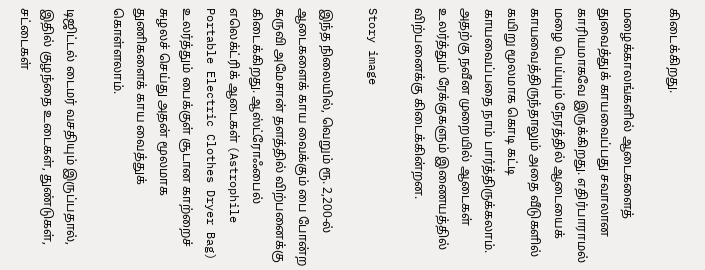கிடைக்கிறது.

மழைக்காலங்களில் ஆடைகளைத் துவைத்துக் காயவைப்பது சவாலான காரியமாகவே இருக்கிறது. எதிர்பாராமல் மழை பெய்யும் நேரத்தில் ஆடையைக் காயவைத்திருந்தாலும் அதை வீடுகளில் கயிறு மூலமாக கொடி கட்டி காயவைப்பதை நாம் பார்த்திருக்கலாம். அதற்கு நவீன முறையில் ஆடைகள் உலர்த்தும் ரேக்குகளும் இணையத்தில் விற்பனைக்கு கிடைக்கின்றன.

Story image

இந்த நிலையில், வெறும் ரூ. 2,200-ல் ஆடைகளைக் காய வைக்கும் பை போன்ற கருவி அமேசான் தளத்தில் விற்பனைக்கு கிடைக்கிறது. ஆஸ்ட்ரோஃபைல் எலெக்ட்ரிக் ஆடைகள் (Astrophile Portable Electric Clothes Dryer Bag) உலர்த்தும் பைக்குள் சூடான காற்றைச் சுழலச் செய்து அதன் மூலமாக துணிகளைக் காய வைத்துக் கொள்ளலாம்.

டிஜிட்டல் டைமர் வசதியும் இருப்பதால், இதில் குழந்தை உடைகள், துண்டுகள், சட்டைகள்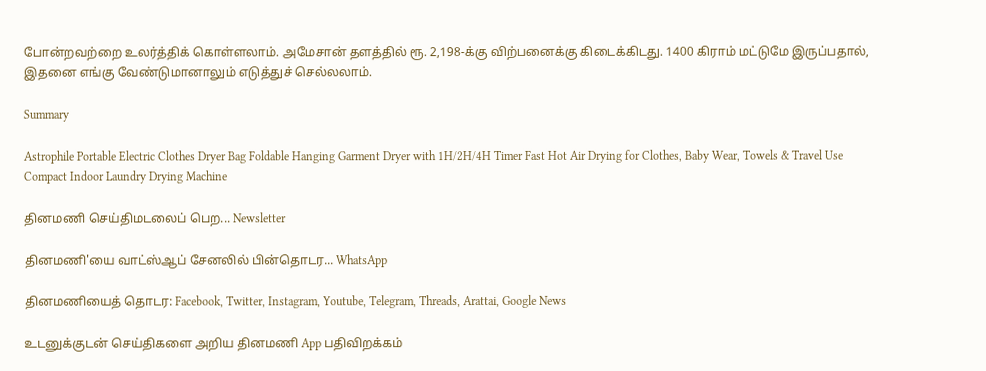போன்றவற்றை உலர்த்திக் கொள்ளலாம். அமேசான் தளத்தில் ரூ. 2,198-க்கு விற்பனைக்கு கிடைக்கிடது. 1400 கிராம் மட்டுமே இருப்பதால், இதனை எங்கு வேண்டுமானாலும் எடுத்துச் செல்லலாம்.

Summary

Astrophile Portable Electric Clothes Dryer Bag Foldable Hanging Garment Dryer with 1H/2H/4H Timer Fast Hot Air Drying for Clothes, Baby Wear, Towels & Travel Use Compact Indoor Laundry Drying Machine

தினமணி செய்திமடலைப் பெற... Newsletter

தினமணி'யை வாட்ஸ்ஆப் சேனலில் பின்தொடர... WhatsApp

தினமணியைத் தொடர: Facebook, Twitter, Instagram, Youtube, Telegram, Threads, Arattai, Google News

உடனுக்குடன் செய்திகளை அறிய தினமணி App பதிவிறக்கம்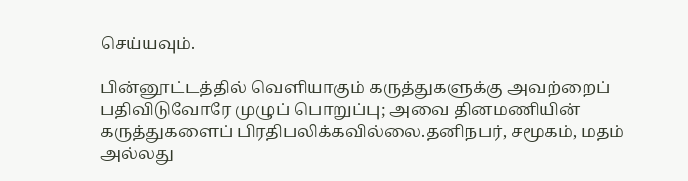செய்யவும்.

பின்னூட்டத்தில் வெளியாகும் கருத்துகளுக்கு அவற்றைப் பதிவிடுவோரே முழுப் பொறுப்பு; அவை தினமணியின் கருத்துகளைப் பிரதிபலிக்கவில்லை.தனிநபர், சமூகம், மதம் அல்லது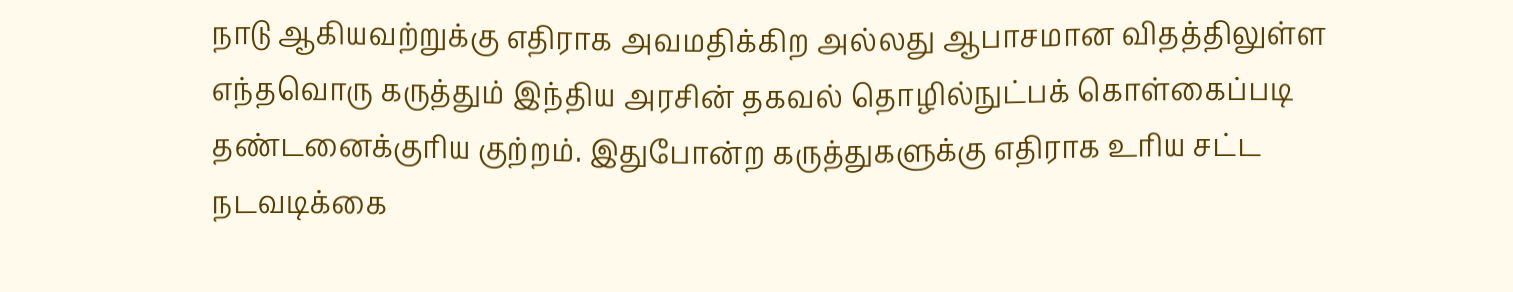நாடு ஆகியவற்றுக்கு எதிராக அவமதிக்கிற அல்லது ஆபாசமான விதத்திலுள்ள எந்தவொரு கருத்தும் இந்திய அரசின் தகவல் தொழில்நுட்பக் கொள்கைப்படி தண்டனைக்குரிய குற்றம். இதுபோன்ற கருத்துகளுக்கு எதிராக உரிய சட்ட நடவடிக்கை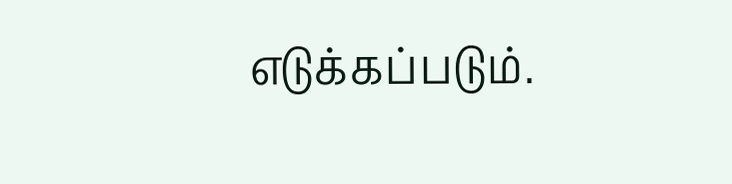எடுக்கப்படும்.